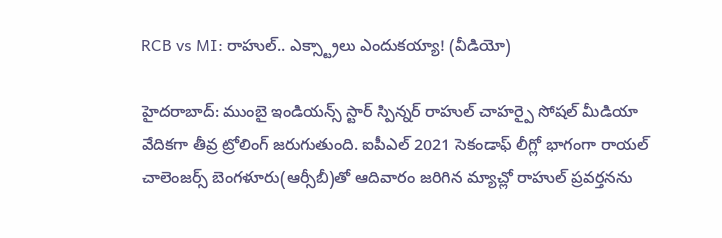RCB vs MI: రాహుల్.. ఎక్స్ట్రాలు ఎందుకయ్యా! (వీడియో)

హైదరాబాద్: ముంబై ఇండియన్స్ స్టార్ స్పిన్నర్ రాహుల్ చాహర్పై సోషల్ మీడియా వేదికగా తీవ్ర ట్రోలింగ్ జరుగుతుంది. ఐపీఎల్ 2021 సెకండాఫ్ లీగ్లో భాగంగా రాయల్ చాలెంజర్స్ బెంగళూరు(ఆర్సీబీ)తో ఆదివారం జరిగిన మ్యాచ్లో రాహుల్ ప్రవర్తనను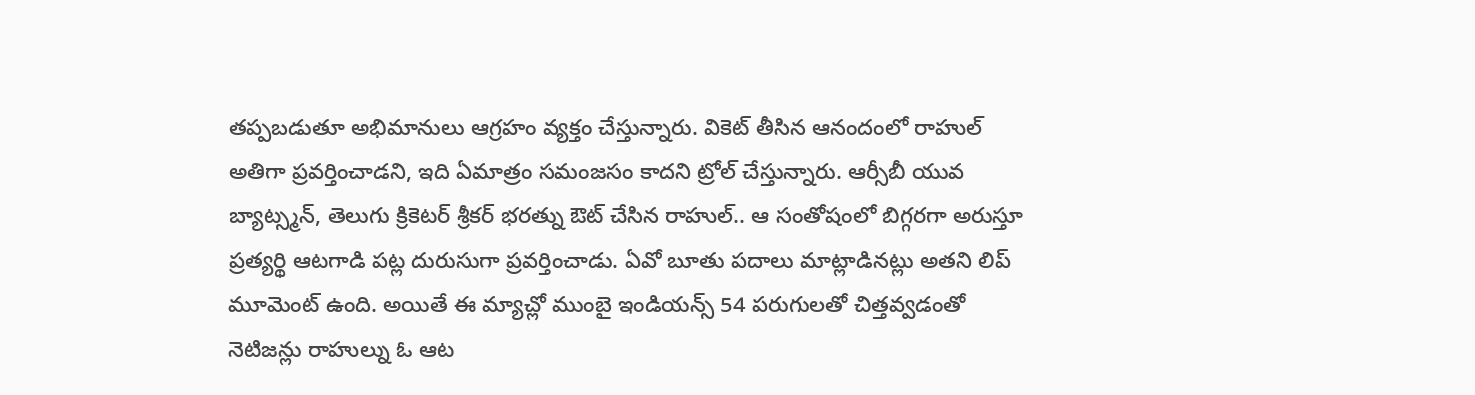తప్పబడుతూ అభిమానులు ఆగ్రహం వ్యక్తం చేస్తున్నారు. వికెట్ తీసిన ఆనందంలో రాహుల్ అతిగా ప్రవర్తించాడని, ఇది ఏమాత్రం సమంజసం కాదని ట్రోల్ చేస్తున్నారు. ఆర్సీబీ యువ బ్యాట్స్మన్, తెలుగు క్రికెటర్ శ్రీకర్ భరత్ను ఔట్ చేసిన రాహుల్.. ఆ సంతోషంలో బిగ్గరగా అరుస్తూ ప్రత్యర్థి ఆటగాడి పట్ల దురుసుగా ప్రవర్తించాడు. ఏవో బూతు పదాలు మాట్లాడినట్లు అతని లిప్ మూమెంట్ ఉంది. అయితే ఈ మ్యాచ్లో ముంబై ఇండియన్స్ 54 పరుగులతో చిత్తవ్వడంతో నెటిజన్లు రాహుల్ను ఓ ఆట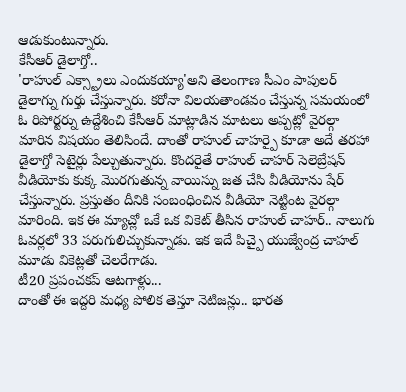ఆడుకుంటున్నారు.
కేసీఆర్ డైలాగ్తో..
'రాహుల్ ఎక్స్ట్రాలు ఎందుకయ్యా'అని తెలంగాణ సీఎం పాపులర్ డైలాగ్ను గుర్తు చేస్తున్నారు. కరోనా విలయతాండవం చేస్తున్న సమయంలో ఓ రిపోర్టర్ను ఉద్దేశించి కేసీఆర్ మాట్లాడిన మాటలు అప్పట్లో వైరల్గా మారిన విషయం తెలిసిందే. దాంతో రాహుల్ చాహర్పై కూడా అదే తరహా డైలాగ్తో సెటైర్లు పేల్చుతున్నారు. కొందరైతే రాహుల్ చాహర్ సెలెబ్రేషన్ వీడియోకు కుక్క మొరగుతున్న వాయిస్ను జత చేసి వీడియోను షేర్ చేస్తున్నారు. ప్రస్తుతం దీనికి సంబంధించిన వీడియో నెట్టింట వైరల్గా మారింది. ఇక ఈ మ్యాచ్లో ఒకే ఒక వికెట్ తీసిన రాహుల్ చాహర్.. నాలుగు ఓవర్లలో 33 పరుగులిచ్చుకున్నాడు. ఇక ఇదే పిచ్పై యుజ్వేంద్ర చాహల్ మూడు వికెట్లతో చెలరేగాడు.
టీ20 ప్రపంచకప్ ఆటగాళ్లు...
దాంతో ఈ ఇద్దరి మధ్య పోలిక తెస్తూ నెటిజన్లు.. భారత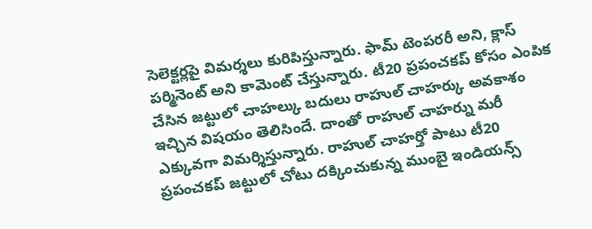సెలెక్టర్లపై విమర్శలు కురిపిస్తున్నారు. ఫామ్ టెంపరరీ అని, క్లాస్ పర్మినెంట్ అని కామెంట్ చేస్తున్నారు. టీ20 ప్రపంచకప్ కోసం ఎంపిక చేసిన జట్టులో చాహల్కు బదులు రాహుల్ చాహర్కు అవకాశం ఇచ్చిన విషయం తెలిసిందే. దాంతో రాహుల్ చాహర్ను మరీ ఎక్కువగా విమర్శిస్తున్నారు. రాహుల్ చాహర్తో పాటు టీ20 ప్రపంచకప్ జట్టులో చోటు దక్కించుకున్న ముంబై ఇండియన్స్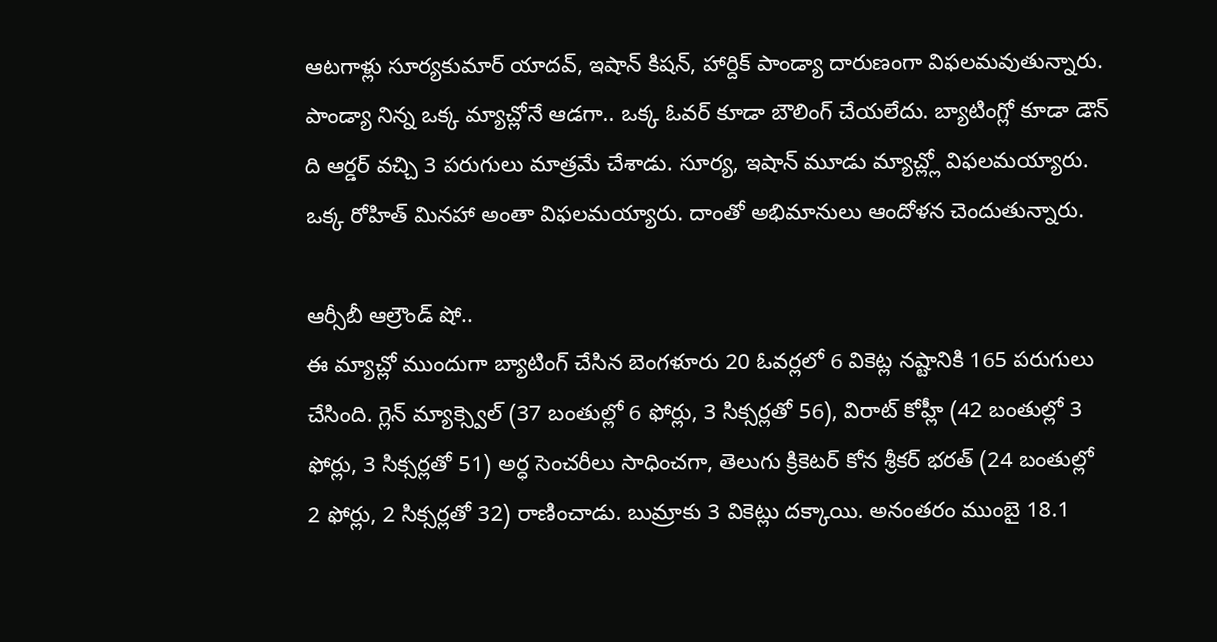ఆటగాళ్లు సూర్యకుమార్ యాదవ్, ఇషాన్ కిషన్, హార్దిక్ పాండ్యా దారుణంగా విఫలమవుతున్నారు. పాండ్యా నిన్న ఒక్క మ్యాచ్లోనే ఆడగా.. ఒక్క ఓవర్ కూడా బౌలింగ్ చేయలేదు. బ్యాటింగ్లో కూడా డౌన్ ది ఆర్డర్ వచ్చి 3 పరుగులు మాత్రమే చేశాడు. సూర్య, ఇషాన్ మూడు మ్యాచ్ల్లో విఫలమయ్యారు. ఒక్క రోహిత్ మినహా అంతా విఫలమయ్యారు. దాంతో అభిమానులు ఆందోళన చెందుతున్నారు.

ఆర్సీబీ ఆల్రౌండ్ షో..
ఈ మ్యాచ్లో ముందుగా బ్యాటింగ్ చేసిన బెంగళూరు 20 ఓవర్లలో 6 వికెట్ల నష్టానికి 165 పరుగులు చేసింది. గ్లెన్ మ్యాక్స్వెల్ (37 బంతుల్లో 6 ఫోర్లు, 3 సిక్సర్లతో 56), విరాట్ కోహ్లీ (42 బంతుల్లో 3 ఫోర్లు, 3 సిక్సర్లతో 51) అర్ధ సెంచరీలు సాధించగా, తెలుగు క్రికెటర్ కోన శ్రీకర్ భరత్ (24 బంతుల్లో 2 ఫోర్లు, 2 సిక్సర్లతో 32) రాణించాడు. బుమ్రాకు 3 వికెట్లు దక్కాయి. అనంతరం ముంబై 18.1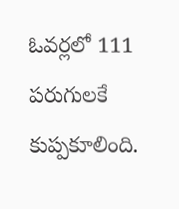ఓవర్లలో 111 పరుగులకే కుప్పకూలింది.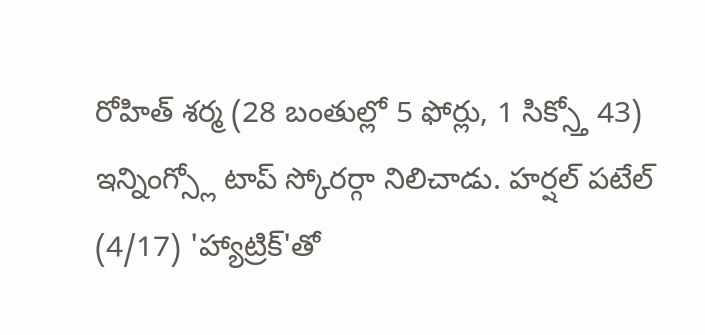రోహిత్ శర్మ (28 బంతుల్లో 5 ఫోర్లు, 1 సిక్స్తో 43) ఇన్నింగ్స్లో టాప్ స్కోరర్గా నిలిచాడు. హర్షల్ పటేల్ (4/17) 'హ్యాట్రిక్'తో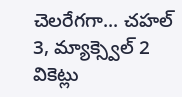చెలరేగగా... చహల్ 3, మ్యాక్స్వెల్ 2 వికెట్లు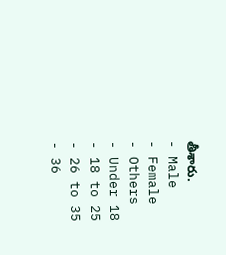తీశారు.
- Male
- Female
- Others
- Under 18
- 18 to 25
- 26 to 35
- 36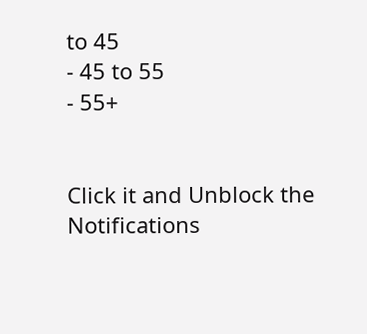to 45
- 45 to 55
- 55+


Click it and Unblock the Notifications